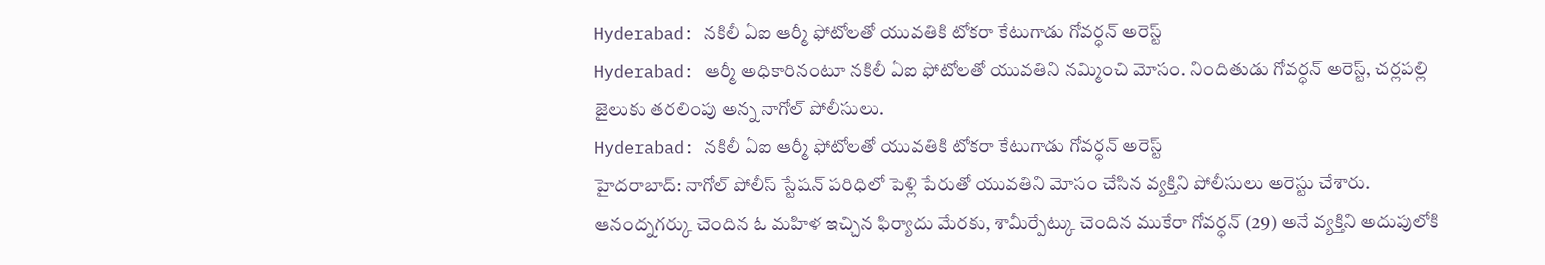Hyderabad: నకిలీ ఏఐ ఆర్మీ ఫోటోలతో యువతికి టోకరా కేటుగాడు గోవర్ధన్ అరెస్ట్
Hyderabad: ఆర్మీ అధికారినంటూ నకిలీ ఏఐ ఫోటోలతో యువతిని నమ్మించి మోసం. నిందితుడు గోవర్ధన్ అరెస్ట్, చర్లపల్లి జైలుకు తరలింపు అన్న నాగోల్ పోలీసులు.
Hyderabad: నకిలీ ఏఐ ఆర్మీ ఫోటోలతో యువతికి టోకరా కేటుగాడు గోవర్ధన్ అరెస్ట్
హైదరాబాద్: నాగోల్ పోలీస్ స్టేషన్ పరిధిలో పెళ్లి పేరుతో యువతిని మోసం చేసిన వ్యక్తిని పోలీసులు అరెస్టు చేశారు. ఆనంద్నగర్కు చెందిన ఓ మహిళ ఇచ్చిన ఫిర్యాదు మేరకు, శామీర్పేట్కు చెందిన ముకేరా గోవర్ధన్ (29) అనే వ్యక్తిని అదుపులోకి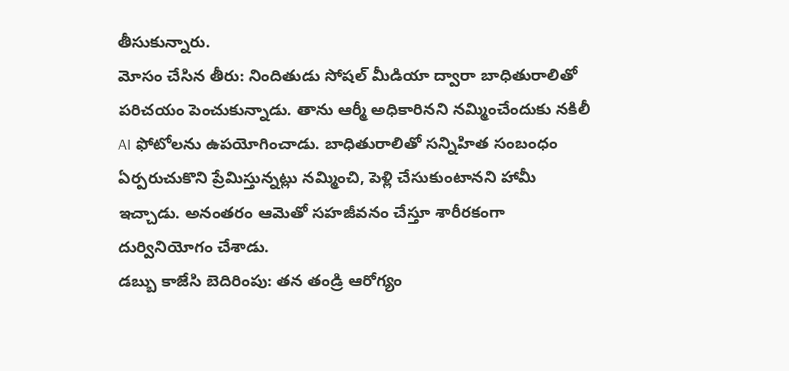తీసుకున్నారు.
మోసం చేసిన తీరు: నిందితుడు సోషల్ మీడియా ద్వారా బాధితురాలితో పరిచయం పెంచుకున్నాడు. తాను ఆర్మీ అధికారినని నమ్మించేందుకు నకిలీ AI ఫోటోలను ఉపయోగించాడు. బాధితురాలితో సన్నిహిత సంబంధం ఏర్పరుచుకొని ప్రేమిస్తున్నట్లు నమ్మించి, పెళ్లి చేసుకుంటానని హామీ ఇచ్చాడు. అనంతరం ఆమెతో సహజీవనం చేస్తూ శారీరకంగా దుర్వినియోగం చేశాడు.
డబ్బు కాజేసి బెదిరింపు: తన తండ్రి ఆరోగ్యం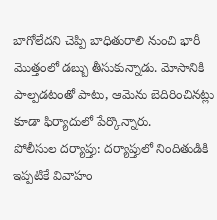బాగోలేదని చెప్పి బాధితురాలి నుంచి భారీ మొత్తంలో డబ్బు తీసుకున్నాడు. మోసానికి పాల్పడటంతో పాటు, ఆమెను బెదిరించినట్లు కూడా ఫిర్యాదులో పేర్కొన్నారు.
పోలీసుల దర్యాప్తు: దర్యాప్తులో నిందితుడికి ఇప్పటికే వివాహం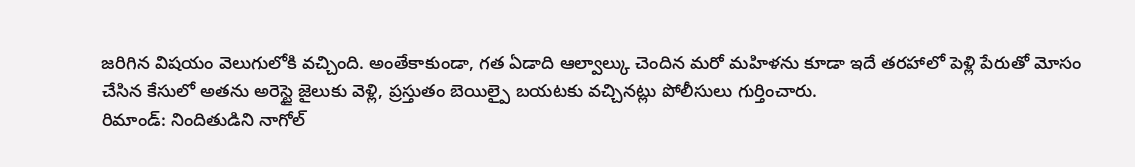జరిగిన విషయం వెలుగులోకి వచ్చింది. అంతేకాకుండా, గత ఏడాది ఆల్వాల్కు చెందిన మరో మహిళను కూడా ఇదే తరహాలో పెళ్లి పేరుతో మోసం చేసిన కేసులో అతను అరెస్టై జైలుకు వెళ్లి, ప్రస్తుతం బెయిల్పై బయటకు వచ్చినట్లు పోలీసులు గుర్తించారు.
రిమాండ్: నిందితుడిని నాగోల్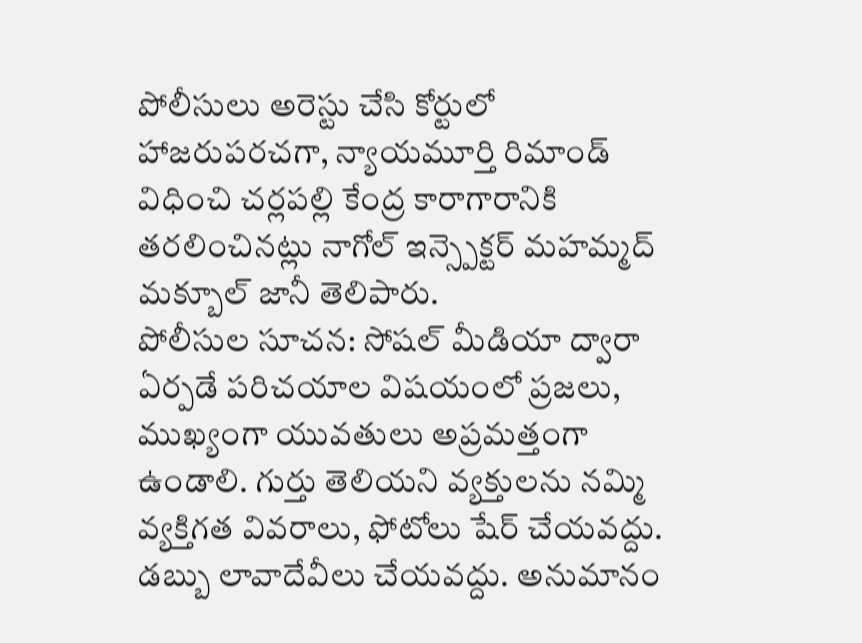పోలీసులు అరెస్టు చేసి కోర్టులో హాజరుపరచగా, న్యాయమూర్తి రిమాండ్ విధించి చర్లపల్లి కేంద్ర కారాగారానికి తరలించినట్లు నాగోల్ ఇన్స్పెక్టర్ మహమ్మద్ మక్బూల్ జానీ తెలిపారు.
పోలీసుల సూచన: సోషల్ మీడియా ద్వారా ఏర్పడే పరిచయాల విషయంలో ప్రజలు, ముఖ్యంగా యువతులు అప్రమత్తంగా ఉండాలి. గుర్తు తెలియని వ్యక్తులను నమ్మి వ్యక్తిగత వివరాలు, ఫోటోలు షేర్ చేయవద్దు. డబ్బు లావాదేవీలు చేయవద్దు. అనుమానం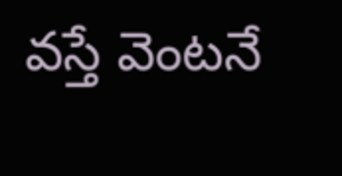వస్తే వెంటనే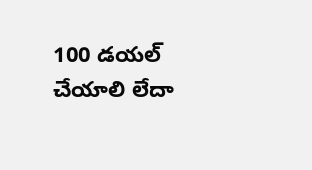100 డయల్ చేయాలి లేదా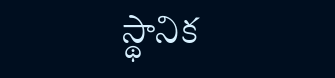స్థానిక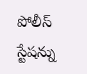పోలీస్ స్టేషన్ను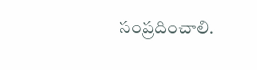సంప్రదించాలి.